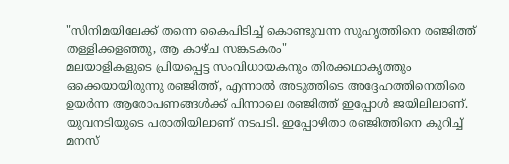"സിനിമയിലേക്ക് തന്നെ കൈപിടിച്ച് കൊണ്ടുവന്ന സുഹൃത്തിനെ രഞ്ജിത്ത് തള്ളിക്കളഞ്ഞു, ആ കാഴ്ച സങ്കടകരം"
മലയാളികളുടെ പ്രിയപ്പെട്ട സംവിധായകനും തിരക്കഥാകൃത്തും ഒക്കെയായിരുന്നു രഞ്ജിത്ത്, എന്നാൽ അടുത്തിടെ അദ്ദേഹത്തിനെതിരെ ഉയർന്ന ആരോപണങ്ങൾക്ക് പിന്നാലെ രഞ്ജിത്ത് ഇപ്പോൾ ജയിലിലാണ്. യുവനടിയുടെ പരാതിയിലാണ് നടപടി. ഇപ്പോഴിതാ രഞ്ജിത്തിനെ കുറിച്ച് മനസ്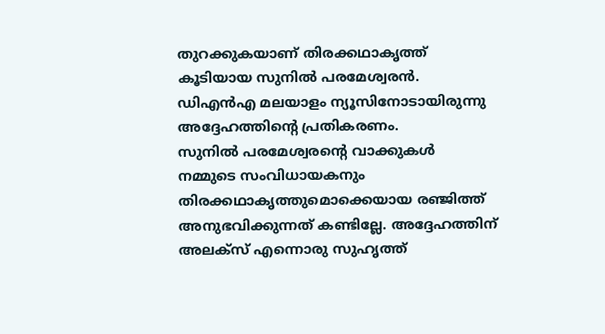തുറക്കുകയാണ് തിരക്കഥാകൃത്ത് കൂടിയായ സുനിൽ പരമേശ്വരൻ. ഡിഎൻഎ മലയാളം ന്യൂസിനോടായിരുന്നു അദ്ദേഹത്തിന്റെ പ്രതികരണം.
സുനിൽ പരമേശ്വരന്റെ വാക്കുകൾ
നമ്മുടെ സംവിധായകനും തിരക്കഥാകൃത്തുമൊക്കെയായ രഞ്ജിത്ത് അനുഭവിക്കുന്നത് കണ്ടില്ലേ. അദ്ദേഹത്തിന് അലക്സ് എന്നൊരു സുഹൃത്ത്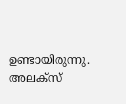ഉണ്ടായിരുന്നു. അലക്സ്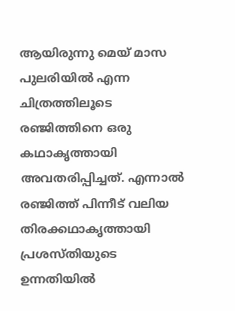ആയിരുന്നു മെയ് മാസ പുലരിയിൽ എന്ന ചിത്രത്തിലൂടെ രഞ്ജിത്തിനെ ഒരു കഥാകൃത്തായി അവതരിപ്പിച്ചത്. എന്നാൽ രഞ്ജിത്ത് പിന്നീട് വലിയ തിരക്കഥാകൃത്തായി പ്രശസ്തിയുടെ ഉന്നതിയിൽ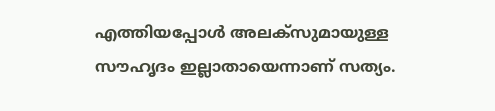എത്തിയപ്പോൾ അലക്സുമായുള്ള സൗഹൃദം ഇല്ലാതായെന്നാണ് സത്യം.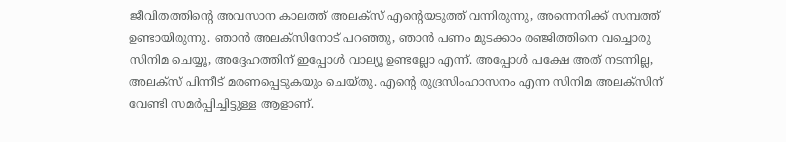ജീവിതത്തിന്റെ അവസാന കാലത്ത് അലക്സ് എന്റെയടുത്ത് വന്നിരുന്നു, അന്നെനിക്ക് സമ്പത്ത് ഉണ്ടായിരുന്നു. ഞാൻ അലക്സിനോട് പറഞ്ഞു, ഞാൻ പണം മുടക്കാം രഞ്ജിത്തിനെ വച്ചൊരു സിനിമ ചെയ്യൂ, അദ്ദേഹത്തിന് ഇപ്പോൾ വാല്യൂ ഉണ്ടല്ലോ എന്ന്. അപ്പോൾ പക്ഷേ അത് നടന്നില്ല, അലക്സ് പിന്നീട് മരണപ്പെടുകയും ചെയ്തു. എന്റെ രുദ്രസിംഹാസനം എന്ന സിനിമ അലക്സിന് വേണ്ടി സമർപ്പിച്ചിട്ടുള്ള ആളാണ്.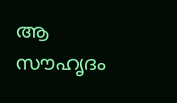ആ സൗഹൃദം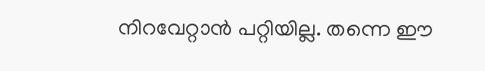നിറവേറ്റാൻ പറ്റിയില്ല. തന്നെ ഈ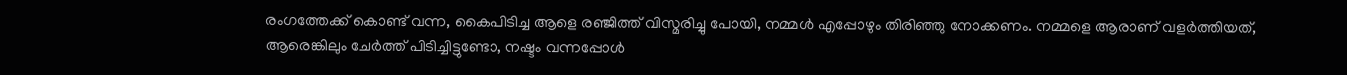രംഗത്തേക്ക് കൊണ്ട് വന്ന, കൈപിടിച്ച ആളെ രഞ്ജിത്ത് വിസ്മരിച്ചു പോയി, നമ്മൾ എപ്പോഴും തിരിഞ്ഞു നോക്കണം. നമ്മളെ ആരാണ് വളർത്തിയത്, ആരെങ്കിലും ചേർത്ത് പിടിച്ചിട്ടുണ്ടോ, നഷ്ടം വന്നപ്പോൾ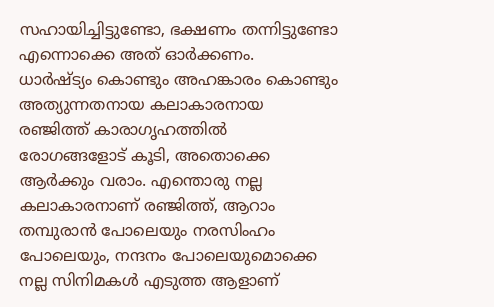സഹായിച്ചിട്ടുണ്ടോ, ഭക്ഷണം തന്നിട്ടുണ്ടോ എന്നൊക്കെ അത് ഓർക്കണം.
ധാർഷ്ട്യം കൊണ്ടും അഹങ്കാരം കൊണ്ടും അത്യുന്നതനായ കലാകാരനായ രഞ്ജിത്ത് കാരാഗൃഹത്തിൽ രോഗങ്ങളോട് കൂടി, അതൊക്കെ ആർക്കും വരാം. എന്തൊരു നല്ല കലാകാരനാണ് രഞ്ജിത്ത്, ആറാം തമ്പുരാൻ പോലെയും നരസിംഹം പോലെയും, നന്ദനം പോലെയുമൊക്കെ നല്ല സിനിമകൾ എടുത്ത ആളാണ്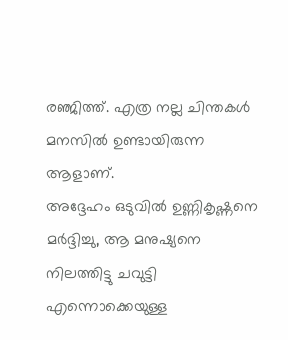രഞ്ജിത്ത്. എത്ര നല്ല ചിന്തകൾ മനസിൽ ഉണ്ടായിരുന്ന ആളാണ്.
അദ്ദേഹം ഒടുവിൽ ഉണ്ണികൃഷ്ണനെ മർദ്ദിച്ചു, ആ മനുഷ്യനെ നിലത്തിട്ടു ചവുട്ടി എന്നൊക്കെയുള്ള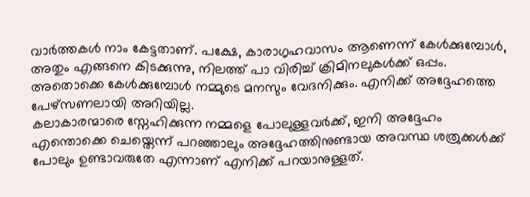വാർത്തകൾ നാം കേട്ടതാണ്. പക്ഷേ, കാരാഗൃഹവാസം ആണെന്ന് കേൾക്കുമ്പോൾ, അതും എങ്ങനെ കിടക്കുന്നു, നിലത്ത് പാ വിരിച്ച് ക്രിമിനലുകൾക്ക് ഒപ്പം. അതൊക്കെ കേൾക്കുമ്പോൾ നമ്മുടെ മനസും വേദനിക്കും. എനിക്ക് അദ്ദേഹത്തെ പേഴ്സണലായി അറിയില്ല.
കലാകാരന്മാരെ സ്നേഹിക്കുന്ന നമ്മളെ പോലുള്ളവർക്ക്, ഇനി അദ്ദേഹം എന്തൊക്കെ ചെയ്തെന്ന് പറഞ്ഞാലും അദ്ദേഹത്തിനുണ്ടായ അവസ്ഥ ശത്രുക്കൾക്ക് പോലും ഉണ്ടാവരുതേ എന്നാണ് എനിക്ക് പറയാനുള്ളത്.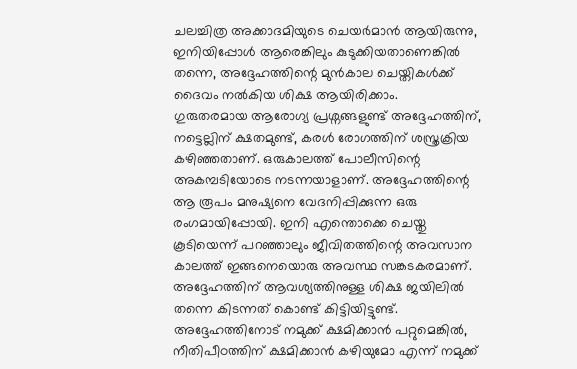ചലച്ചിത്ര അക്കാദമിയുടെ ചെയർമാൻ ആയിരുന്നു, ഇനിയിപ്പോൾ ആരെങ്കിലും കുടുക്കിയതാണെങ്കിൽ തന്നെ, അദ്ദേഹത്തിന്റെ മുൻകാല ചെയ്തികൾക്ക് ദൈവം നൽകിയ ശിക്ഷ ആയിരിക്കാം.
ഗുരുതരമായ ആരോഗ്യ പ്രശ്നങ്ങളുണ്ട് അദ്ദേഹത്തിന്, നട്ടെല്ലിന് ക്ഷതമുണ്ട്, കരൾ രോഗത്തിന് ശസ്ത്രക്രിയ കഴിഞ്ഞതാണ്. ഒരുകാലത്ത് പോലീസിന്റെ അകമ്പടിയോടെ നടന്നയാളാണ്. അദ്ദേഹത്തിന്റെ ആ രൂപം മനുഷ്യനെ വേദനിപ്പിക്കുന്ന ഒരു രംഗമായിപ്പോയി. ഇനി എന്തൊക്കെ ചെയ്തു കൂടിയെന്ന് പറഞ്ഞാലും ജീവിതത്തിന്റെ അവസാന കാലത്ത് ഇങ്ങനെയൊരു അവസ്ഥ സങ്കടകരമാണ്.
അദ്ദേഹത്തിന് ആവശ്യത്തിനുള്ള ശിക്ഷ ജയിലിൽ തന്നെ കിടന്നത് കൊണ്ട് കിട്ടിയിട്ടുണ്ട്. അദ്ദേഹത്തിനോട് നമുക്ക് ക്ഷമിക്കാൻ പറ്റുമെങ്കിൽ, നീതിപീഠത്തിന് ക്ഷമിക്കാൻ കഴിയുമോ എന്ന് നമുക്ക്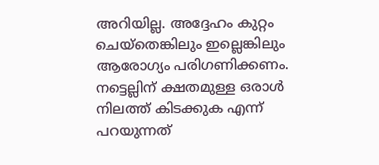അറിയില്ല. അദ്ദേഹം കുറ്റം ചെയ്തെങ്കിലും ഇല്ലെങ്കിലും ആരോഗ്യം പരിഗണിക്കണം. നട്ടെല്ലിന് ക്ഷതമുള്ള ഒരാൾ നിലത്ത് കിടക്കുക എന്ന് പറയുന്നത്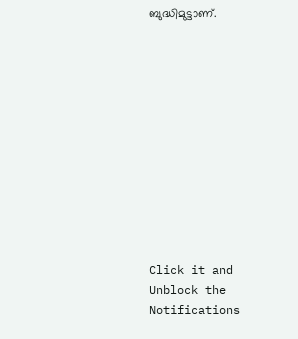ബുദ്ധിമുട്ടാണ്.












Click it and Unblock the Notifications